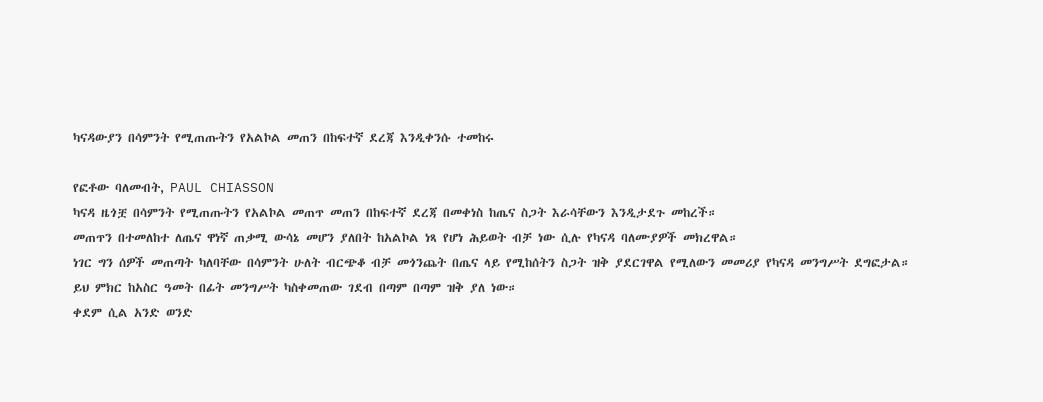ካናዳውያን በሳምንት የሚጠጡትን የአልኮል መጠን በከፍተኛ ደረጃ እንዲቀንሱ ተመከሩ

የፎቶው ባለመብት, PAUL CHIASSON
ካናዳ ዜጎቿ በሳምንት የሚጠጡትን የአልኮል መጠጥ መጠን በከፍተኛ ደረጃ በመቀነስ ከጤና ስጋት እራሳቸውን እንዲታደጉ መከረች።
መጠጥን በተመለከተ ለጤና ዋነኛ ጠቃሚ ውሳኔ መሆን ያለበት ከአልኮል ነጻ የሆነ ሕይወት ብቻ ነው ሲሉ የካናዳ ባለሙያዎች መክረዋል።
ነገር ግን ሰዎች መጠጣት ካለባቸው በሳምንት ሁለት ብርጭቆ ብቻ መጎንጨት በጤና ላይ የሚከሰትን ስጋት ዝቅ ያደርገዋል የሚለውን መመሪያ የካናዳ መንግሥት ደግፎታል።
ይህ ምክር ከአስር ዓመት በፊት መንግሥት ካስቀመጠው ገደብ በጣም በጣም ዝቅ ያለ ነው።
ቀደም ሲል አንድ ወንድ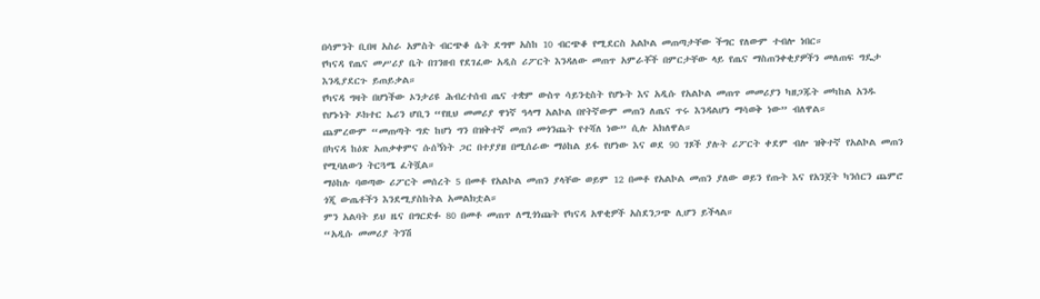በሳምንት ቢበዛ አስራ አምስት ብርጭቆ ሴት ደግሞ አስከ 10 ብርጭቆ የሚደርስ አልኮል መጠጣታቸው ችግር የለውም ተብሎ ነበር።
የካናዳ የጤና መሥሪያ ቤት በገንዘብ የደገፈው አዲስ ሪፖርት እንዳለው መጠጥ አምራቾች በምርታቸው ላይ የጤና ማስጠንቀቂያዎችን መለጠፍ ግዴታ እንዲያደርጉ ይጠይቃል።
የካናዳ ግዛት በሆነችው ኦንታሪዩ ሕብረተሰብ ጤና ተቋም ውስጥ ሳይንቲስት የሆኑት እና አዲሱ የአልኮል መጠጥ መመሪያን ካዘጋጁት መካከል አንዱ የሆኑነት ዶክተር ኤሪን ሆቢን “የዚህ መመሪያ ዋነኛ ዓላማ አልኮል በየትኛውም መጠን ለጤና ጥሩ እንዳልሆነ ማሳወቅ ነው” ብለዋል።
ጨምረውም “መጠጣት ግድ ከሆነ ግን በዝቅተኛ መጠን መጎንጨት የተሻለ ነው” ሲሉ አክለዋል።
በካናዳ ከዕጽ አጠቃቀምና ሱሰኝነት ጋር በተያያዘ በሚሰራው ማዕከል ይፋ የሆነው እና ወደ 90 ገጾች ያሉት ሪፖርት ቀደም ብሎ ዝቅተኛ የአልኮል መጠን የሚባለውን ትርጓሜ ፈትሿል።
ማዕከሉ ባወጣው ሪፖርት መሰረት 5 በመቶ የአልኮል መጠን ያላቸው ወይም 12 በመቶ የአልኮል መጠን ያለው ወይን የጡት እና የአንጀት ካንሰርን ጨምሮ ጎጂ ውጤቶችን እንደሚያስከትል አመልክቷል።
ምን አልባት ይህ ዜና በግርድፉ 80 በመቶ መጠጥ ለሚጎነጩት የካናዳ አዋቂዎች አስደንጋጭ ሊሆን ይችላል።
“አዲሱ መመሪያ ትንሽ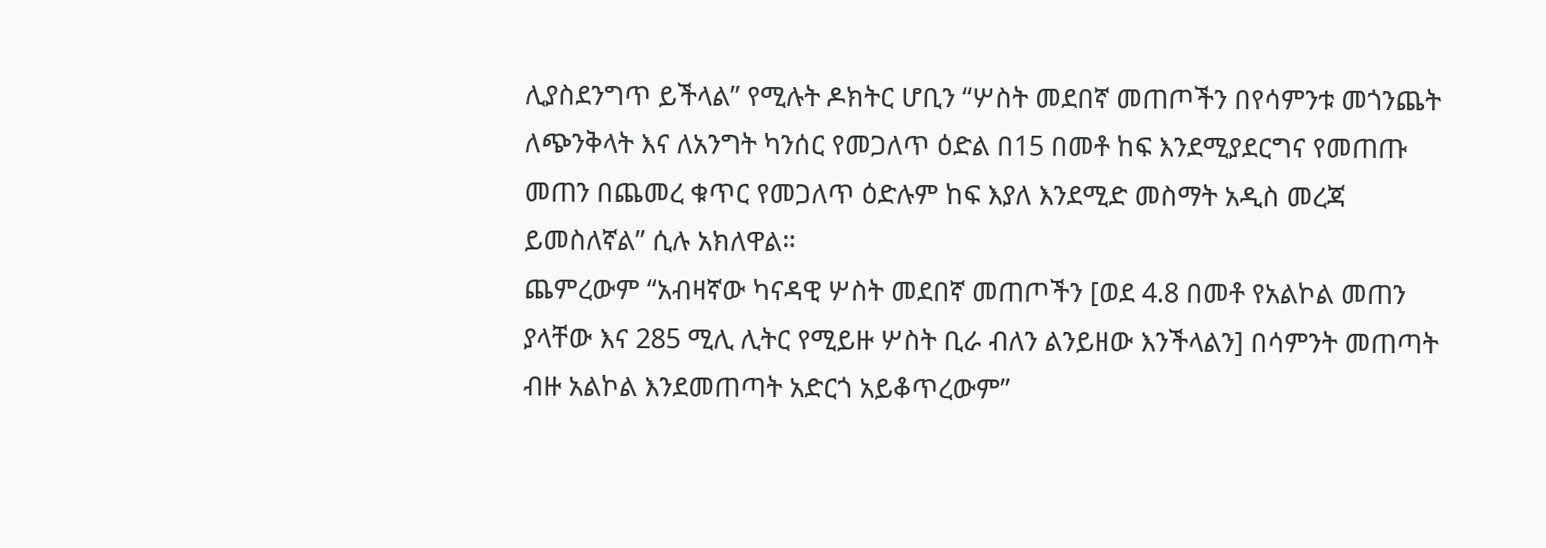ሊያስደንግጥ ይችላል” የሚሉት ዶክትር ሆቢን “ሦስት መደበኛ መጠጦችን በየሳምንቱ መጎንጨት ለጭንቅላት እና ለአንግት ካንሰር የመጋለጥ ዕድል በ15 በመቶ ከፍ እንደሚያደርግና የመጠጡ መጠን በጨመረ ቁጥር የመጋለጥ ዕድሉም ከፍ እያለ እንደሚድ መስማት አዲስ መረጃ ይመስለኛል” ሲሉ አክለዋል።
ጨምረውም “አብዛኛው ካናዳዊ ሦስት መደበኛ መጠጦችን [ወደ 4.8 በመቶ የአልኮል መጠን ያላቸው እና 285 ሚሊ ሊትር የሚይዙ ሦስት ቢራ ብለን ልንይዘው እንችላልን] በሳምንት መጠጣት ብዙ አልኮል እንደመጠጣት አድርጎ አይቆጥረውም”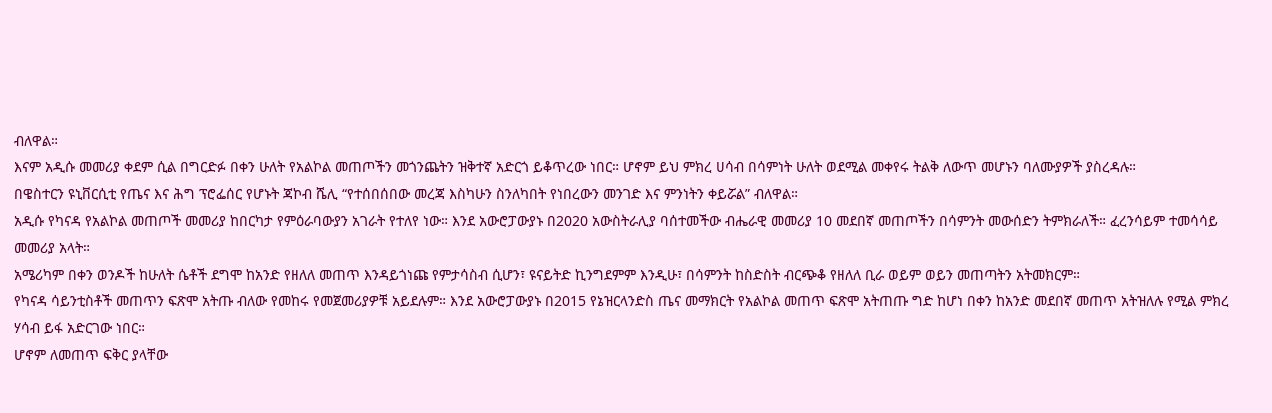ብለዋል።
እናም አዲሱ መመሪያ ቀደም ሲል በግርድፉ በቀን ሁለት የአልኮል መጠጦችን መጎንጨትን ዝቅተኛ አድርጎ ይቆጥረው ነበር። ሆኖም ይህ ምክረ ሀሳብ በሳምነት ሁለት ወደሚል መቀየሩ ትልቅ ለውጥ መሆኑን ባለሙያዎች ያስረዳሉ።
በዌስተርን ዩኒቨርሲቲ የጤና እና ሕግ ፕሮፌሰር የሆኑት ጃኮብ ሼሊ “የተሰበሰበው መረጃ እስካሁን ስንለካበት የነበረውን መንገድ እና ምንነትን ቀይሯል” ብለዋል።
አዲሱ የካናዳ የአልኮል መጠጦች መመሪያ ከበርካታ የምዕራባውያን አገራት የተለየ ነው። እንደ አውሮፓውያኑ በ2020 አውስትራሊያ ባሰተመችው ብሔራዊ መመሪያ 10 መደበኛ መጠጦችን በሳምንት መውሰድን ትምክራለች። ፈረንሳይም ተመሳሳይ መመሪያ አላት።
አሜሪካም በቀን ወንዶች ከሁለት ሴቶች ደግሞ ከአንድ የዘለለ መጠጥ እንዳይጎነጩ የምታሳስብ ሲሆን፣ ዩናይትድ ኪንግደምም እንዲሁ፣ በሳምንት ከስድስት ብርጭቆ የዘለለ ቢራ ወይም ወይን መጠጣትን አትመክርም።
የካናዳ ሳይንቲስቶች መጠጥን ፍጽሞ አትጡ ብለው የመከሩ የመጀመሪያዎቹ አይደሉም። እንደ አውሮፓውያኑ በ2015 የኔዝርላንድስ ጤና መማክርት የአልኮል መጠጥ ፍጽሞ አትጠጡ ግድ ከሆነ በቀን ከአንድ መደበኛ መጠጥ አትዝለሉ የሚል ምክረ ሃሳብ ይፋ አድርገው ነበር።
ሆኖም ለመጠጥ ፍቅር ያላቸው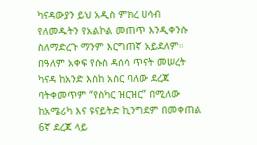ካናዳውያን ይህ አዲስ ምክረ ሀሳብ የለመዱትን የአልኮል መጠጥ እንዲቀንሱ ስለማድረጉ ማንም እርግጠኛ አይደለም።
በዓለም አቀፍ የሱስ ዳሰሳ ጥናት መሠረት ካናዳ ከአንድ እስከ አስር ባለው ደረጃ ባትቀመጥም “የስካር ዝርዝር” በሚለው ከአሜሪካ እና ዩናይትድ ኪንግደም በመቀጠል 6ኛ ደረጃ ላይ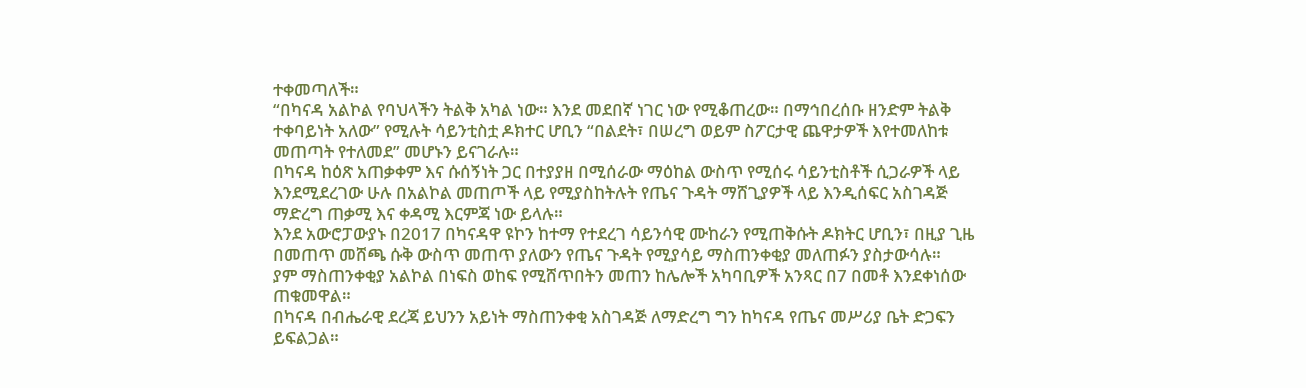ተቀመጣለች።
“በካናዳ አልኮል የባህላችን ትልቅ አካል ነው። እንደ መደበኛ ነገር ነው የሚቆጠረው። በማኅበረሰቡ ዘንድም ትልቅ ተቀባይነት አለው” የሚሉት ሳይንቲስቷ ዶክተር ሆቢን “በልደት፣ በሠረግ ወይም ስፖርታዊ ጨዋታዎች እየተመለከቱ መጠጣት የተለመደ” መሆኑን ይናገራሉ።
በካናዳ ከዕጽ አጠቃቀም እና ሱሰኝነት ጋር በተያያዘ በሚሰራው ማዕከል ውስጥ የሚሰሩ ሳይንቲስቶች ሲጋራዎች ላይ እንደሚደረገው ሁሉ በአልኮል መጠጦች ላይ የሚያስከትሉት የጤና ጉዳት ማሸጊያዎች ላይ እንዲሰፍር አስገዳጅ ማድረግ ጠቃሚ እና ቀዳሚ እርምጃ ነው ይላሉ።
እንደ አውሮፓውያኑ በ2017 በካናዳዋ ዩኮን ከተማ የተደረገ ሳይንሳዊ ሙከራን የሚጠቅሱት ዶክትር ሆቢን፣ በዚያ ጊዜ በመጠጥ መሸጫ ሱቅ ውስጥ መጠጥ ያለውን የጤና ጉዳት የሚያሳይ ማስጠንቀቂያ መለጠፉን ያስታውሳሉ።
ያም ማስጠንቀቂያ አልኮል በነፍስ ወከፍ የሚሸጥበትን መጠን ከሌሎች አካባቢዎች አንጻር በ7 በመቶ እንደቀነሰው ጠቁመዋል።
በካናዳ በብሔራዊ ደረጃ ይህንን አይነት ማስጠንቀቂ አስገዳጅ ለማድረግ ግን ከካናዳ የጤና መሥሪያ ቤት ድጋፍን ይፍልጋል።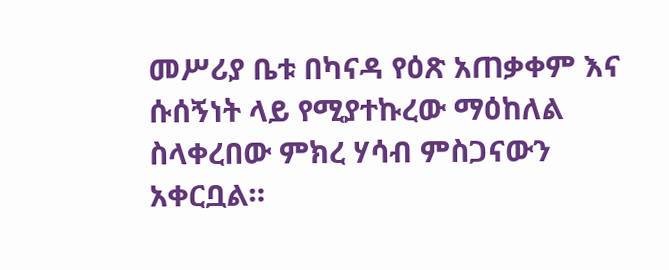መሥሪያ ቤቱ በካናዳ የዕጽ አጠቃቀም እና ሱሰኝነት ላይ የሚያተኩረው ማዕከለል ስላቀረበው ምክረ ሃሳብ ምስጋናውን አቀርቧል።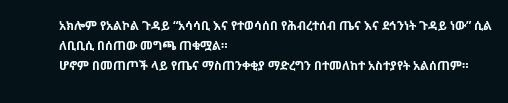አክሎም የአልኮል ጉዳይ “አሳሳቢ እና የተወሳሰበ የሕብረተሰብ ጤና እና ደኅንነት ጉዳይ ነው” ሲል ለቢቢሲ በሰጠው መግጫ ጠቁሟል።
ሆኖም በመጠጦች ላይ የጤና ማስጠንቀቂያ ማድረግን በተመለከተ አስተያየት አልሰጠም።